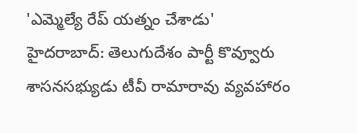'ఎమ్మెల్యే రేప్ యత్నం చేశాడు'
హైదరాబాద్: తెలుగుదేశం పార్టీ కొవ్వూరు శాసనసభ్యుడు టీవీ రామారావు వ్యవహారం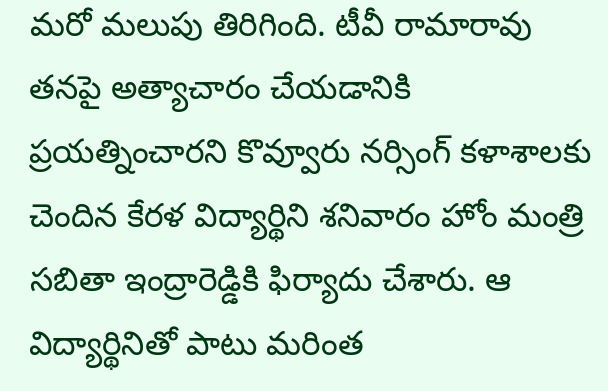మరో మలుపు తిరిగింది. టీవీ రామారావు తనపై అత్యాచారం చేయడానికి ప్రయత్నించారని కొవ్వూరు నర్సింగ్ కళాశాలకు చెందిన కేరళ విద్యార్థిని శనివారం హోం మంత్రి సబితా ఇంద్రారెడ్డికి ఫిర్యాదు చేశారు. ఆ విద్యార్థినితో పాటు మరింత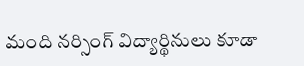మంది నర్సింగ్ విద్యార్థినులు కూడా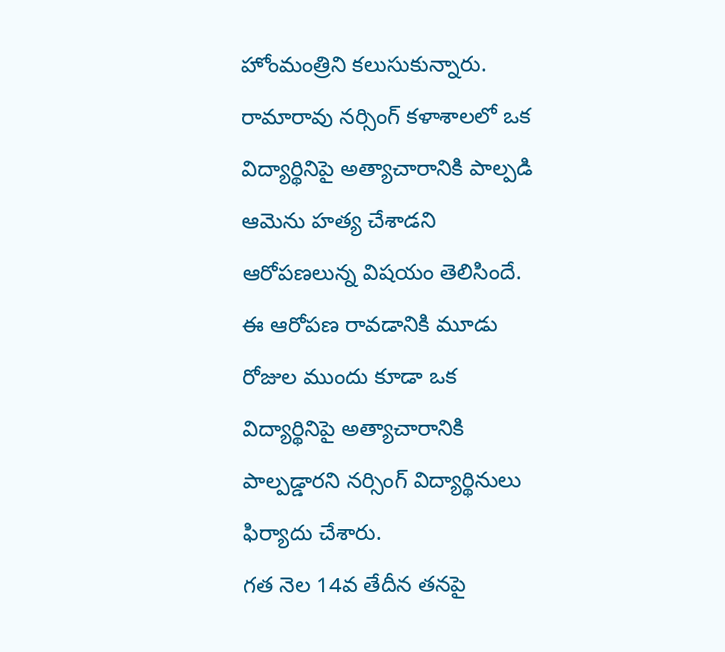హోంమంత్రిని కలుసుకున్నారు. రామారావు నర్సింగ్ కళాశాలలో ఒక విద్యార్థినిపై అత్యాచారానికి పాల్పడి ఆమెను హత్య చేశాడని ఆరోపణలున్న విషయం తెలిసిందే. ఈ ఆరోపణ రావడానికి మూడు రోజుల ముందు కూడా ఒక విద్యార్థినిపై అత్యాచారానికి పాల్పడ్డారని నర్సింగ్ విద్యార్థినులు ఫిర్యాదు చేశారు.
గత నెల 14వ తేదీన తనపై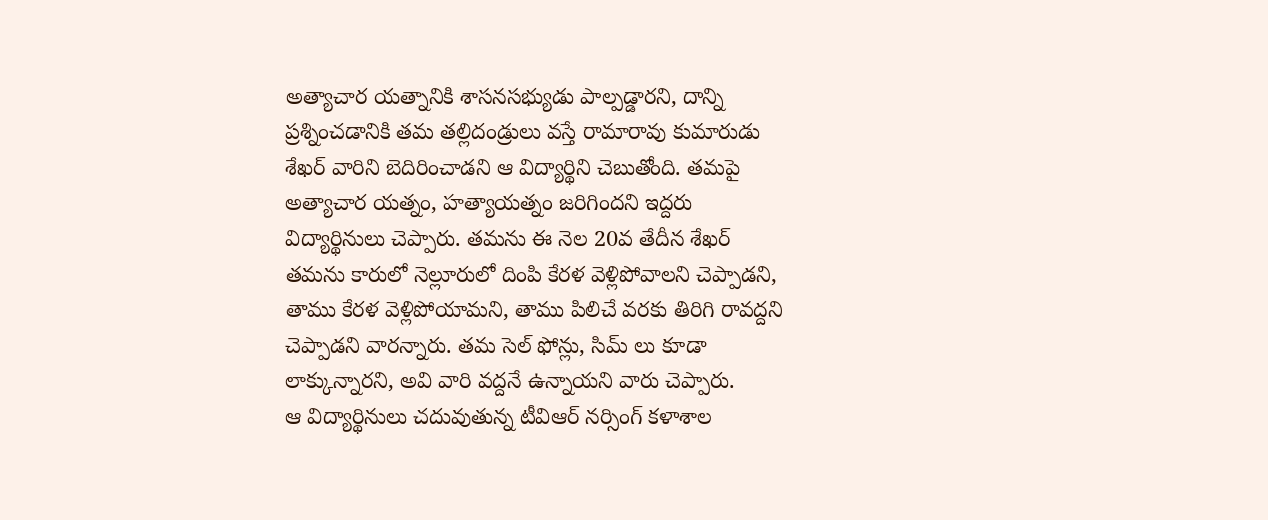అత్యాచార యత్నానికి శాసనసభ్యుడు పాల్పడ్డారని, దాన్ని ప్రశ్నించడానికి తమ తల్లిదండ్రులు వస్తే రామారావు కుమారుడు శేఖర్ వారిని బెదిరించాడని ఆ విద్యార్థిని చెబుతోంది. తమపై అత్యాచార యత్నం, హత్యాయత్నం జరిగిందని ఇద్దరు విద్యార్థినులు చెప్పారు. తమను ఈ నెల 20వ తేదీన శేఖర్ తమను కారులో నెల్లూరులో దింపి కేరళ వెళ్లిపోవాలని చెప్పాడని, తాము కేరళ వెళ్లిపోయామని, తాము పిలిచే వరకు తిరిగి రావద్దని చెప్పాడని వారన్నారు. తమ సెల్ ఫోన్లు, సిమ్ లు కూడా లాక్కున్నారని, అవి వారి వద్దనే ఉన్నాయని వారు చెప్పారు.
ఆ విద్యార్థినులు చదువుతున్న టీవిఆర్ నర్సింగ్ కళాశాల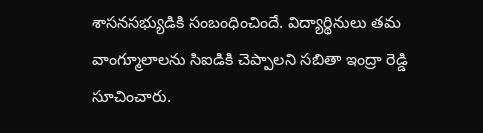శాసనసభ్యుడికి సంబంధించిందే. విద్యార్థినులు తమ వాంగ్మూలాలను సిఐడికి చెప్పాలని సబితా ఇంద్రా రెడ్డి సూచించారు.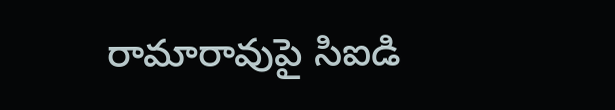రామారావుపై సిఐడి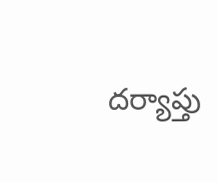దర్యాప్తు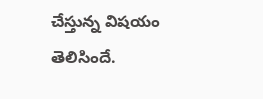చేస్తున్న విషయం తెలిసిందే.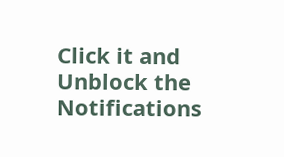Click it and Unblock the Notifications